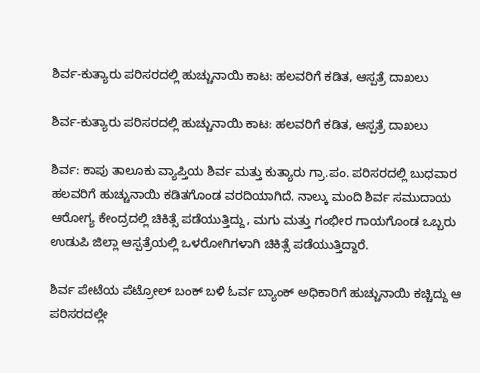ಶಿರ್ವ-ಕುತ್ಯಾರು ಪರಿಸರದಲ್ಲಿ ಹುಚ್ಚುನಾಯಿ ಕಾಟ: ಹಲವರಿಗೆ ಕಡಿತ, ಆಸ್ಪತ್ರೆ ದಾಖಲು

ಶಿರ್ವ-ಕುತ್ಯಾರು ಪರಿಸರದಲ್ಲಿ ಹುಚ್ಚುನಾಯಿ ಕಾಟ: ಹಲವರಿಗೆ ಕಡಿತ, ಆಸ್ಪತ್ರೆ ದಾಖಲು

ಶಿರ್ವ: ಕಾಪು ತಾಲೂಕು ವ್ಯಾಪ್ತಿಯ ಶಿರ್ವ ಮತ್ತು ಕುತ್ಯಾರು ಗ್ರಾ.ಪಂ. ಪರಿಸರದಲ್ಲಿ ಬುಧವಾರ ಹಲವರಿಗೆ ಹುಚ್ಚುನಾಯಿ ಕಡಿತಗೊಂಡ ವರದಿಯಾಗಿದೆ. ನಾಲ್ಕು ಮಂದಿ ಶಿರ್ವ ಸಮುದಾಯ ಆರೋಗ್ಯ ಕೇಂದ್ರದಲ್ಲಿ ಚಿಕಿತ್ಸೆ ಪಡೆಯುತ್ತಿದ್ದು, ಮಗು ಮತ್ತು ಗಂಭೀರ ಗಾಯಗೊಂಡ ಒಬ್ಬರು ಉಡುಪಿ ಜಿಲ್ಲಾ ಆಸ್ಪತ್ರೆಯಲ್ಲಿ ಒಳರೋಗಿಗಳಾಗಿ ಚಿಕಿತ್ಸೆ ಪಡೆಯುತ್ತಿದ್ದಾರೆ.

ಶಿರ್ವ ಪೇಟೆಯ ಪೆಟ್ರೋಲ್ ಬಂಕ್ ಬಳಿ ಓರ್ವ ಬ್ಯಾಂಕ್ ಅಧಿಕಾರಿಗೆ ಹುಚ್ಚುನಾಯಿ ಕಚ್ಚಿದ್ದು ಆ ಪರಿಸರದಲ್ಲೇ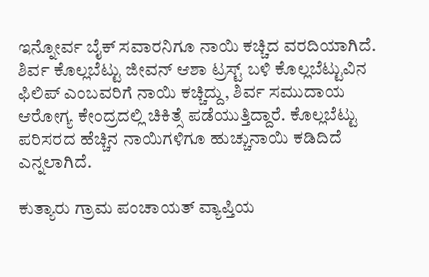ಇನ್ನೋರ್ವ ಬೈಕ್ ಸವಾರನಿಗೂ ನಾಯಿ ಕಚ್ಚಿದ ವರದಿಯಾಗಿದೆ. ಶಿರ್ವ ಕೊಲ್ಲಬೆಟ್ಟು ಜೀವನ್ ಆಶಾ ಟ್ರಸ್ಟ್ ಬಳಿ ಕೊಲ್ಲಬೆಟ್ಟುವಿನ ಫಿಲಿಪ್ ಎಂಬವರಿಗೆ ನಾಯಿ ಕಚ್ಚಿದ್ದು, ಶಿರ್ವ ಸಮುದಾಯ ಆರೋಗ್ಯ ಕೇಂದ್ರದಲ್ಲಿ ಚಿಕಿತ್ಸೆ ಪಡೆಯುತ್ತಿದ್ದಾರೆ. ಕೊಲ್ಲಬೆಟ್ಟು ಪರಿಸರದ ಹೆಚ್ಚಿನ ನಾಯಿಗಳಿಗೂ ಹುಚ್ಚುನಾಯಿ ಕಡಿದಿದೆ ಎನ್ನಲಾಗಿದೆ.

ಕುತ್ಯಾರು ಗ್ರಾಮ ಪಂಚಾಯತ್ ವ್ಯಾಪ್ತಿಯ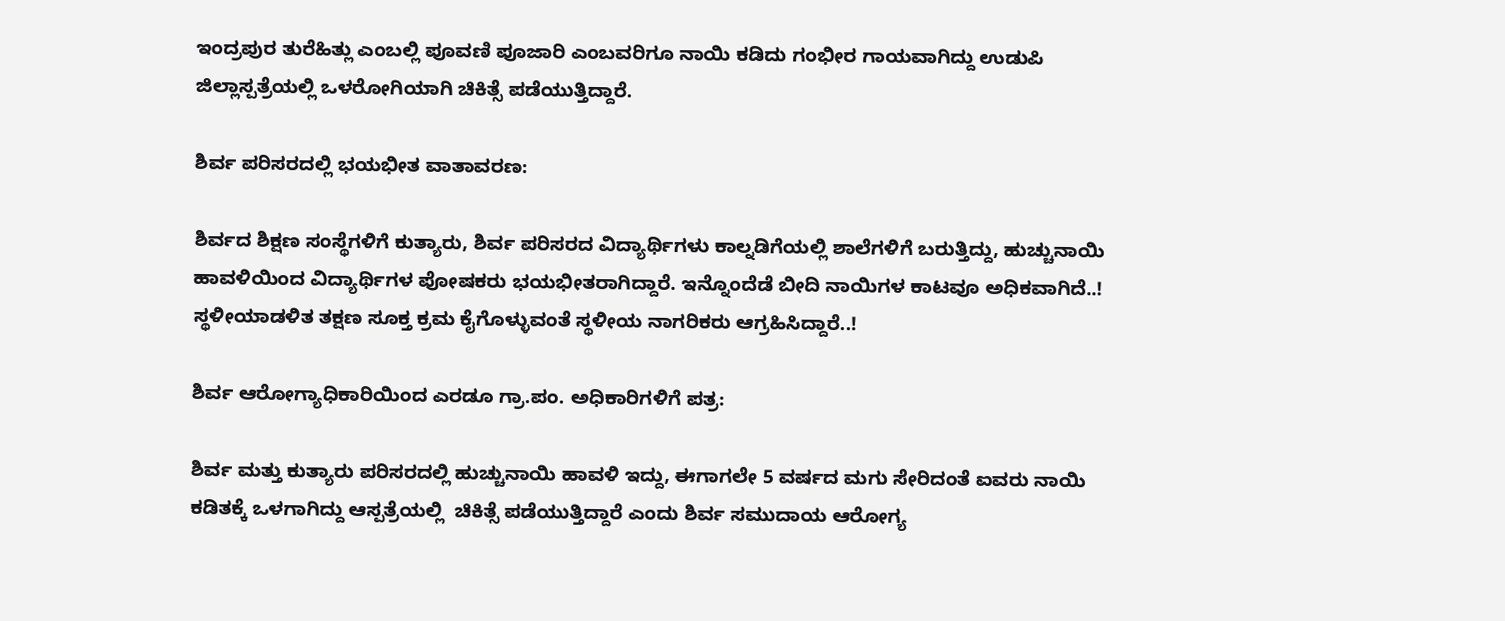ಇಂದ್ರಪುರ ತುರೆಹಿತ್ಲು ಎಂಬಲ್ಲಿ ಪೂವಣಿ ಪೂಜಾರಿ ಎಂಬವರಿಗೂ ನಾಯಿ ಕಡಿದು ಗಂಭೀರ ಗಾಯವಾಗಿದ್ದು ಉಡುಪಿ ಜಿಲ್ಲಾಸ್ಪತ್ರೆಯಲ್ಲಿ ಒಳರೋಗಿಯಾಗಿ ಚಿಕಿತ್ಸೆ ಪಡೆಯುತ್ತಿದ್ದಾರೆ.

ಶಿರ್ವ ಪರಿಸರದಲ್ಲಿ ಭಯಭೀತ ವಾತಾವರಣ:

ಶಿರ್ವದ ಶಿಕ್ಷಣ ಸಂಸ್ಥೆಗಳಿಗೆ ಕುತ್ಯಾರು, ಶಿರ್ವ ಪರಿಸರದ ವಿದ್ಯಾರ್ಥಿಗಳು ಕಾಲ್ನಡಿಗೆಯಲ್ಲಿ ಶಾಲೆಗಳಿಗೆ ಬರುತ್ತಿದ್ದು, ಹುಚ್ಚುನಾಯಿ ಹಾವಳಿಯಿಂದ ವಿದ್ಯಾರ್ಥಿಗಳ ಪೋಷಕರು ಭಯಭೀತರಾಗಿದ್ದಾರೆ. ಇನ್ನೊಂದೆಡೆ ಬೀದಿ ನಾಯಿಗಳ ಕಾಟವೂ ಅಧಿಕವಾಗಿದೆ..! ಸ್ಥಳೀಯಾಡಳಿತ ತಕ್ಷಣ ಸೂಕ್ತ ಕ್ರಮ ಕೈಗೊಳ್ಳುವಂತೆ ಸ್ಥಳೀಯ ನಾಗರಿಕರು ಆಗ್ರಹಿಸಿದ್ದಾರೆ..!

ಶಿರ್ವ ಆರೋಗ್ಯಾಧಿಕಾರಿಯಿಂದ ಎರಡೂ ಗ್ರಾ.ಪಂ. ಅಧಿಕಾರಿಗಳಿಗೆ ಪತ್ರ:

ಶಿರ್ವ ಮತ್ತು ಕುತ್ಯಾರು ಪರಿಸರದಲ್ಲಿ ಹುಚ್ಚುನಾಯಿ ಹಾವಳಿ ಇದ್ದು, ಈಗಾಗಲೇ 5 ವರ್ಷದ ಮಗು ಸೇರಿದಂತೆ ಐವರು ನಾಯಿ ಕಡಿತಕ್ಕೆ ಒಳಗಾಗಿದ್ದು ಆಸ್ಪತ್ರೆಯಲ್ಲಿ  ಚಿಕಿತ್ಸೆ ಪಡೆಯುತ್ತಿದ್ದಾರೆ ಎಂದು ಶಿರ್ವ ಸಮುದಾಯ ಆರೋಗ್ಯ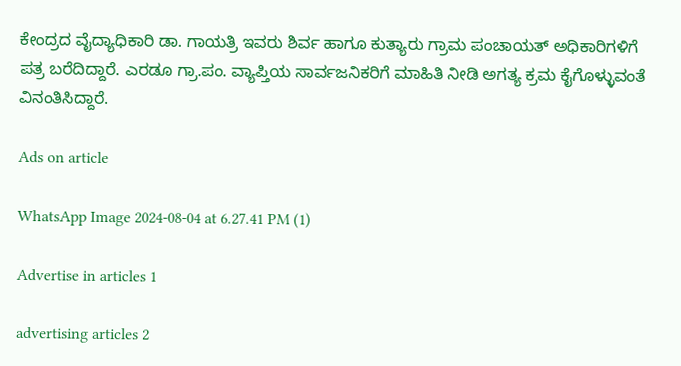ಕೇಂದ್ರದ ವೈದ್ಯಾಧಿಕಾರಿ ಡಾ. ಗಾಯತ್ರಿ ಇವರು ಶಿರ್ವ ಹಾಗೂ ಕುತ್ಯಾರು ಗ್ರಾಮ ಪಂಚಾಯತ್ ಅಧಿಕಾರಿಗಳಿಗೆ ಪತ್ರ ಬರೆದಿದ್ದಾರೆ. ಎರಡೂ ಗ್ರಾ.ಪಂ. ವ್ಯಾಪ್ತಿಯ ಸಾರ್ವಜನಿಕರಿಗೆ ಮಾಹಿತಿ ನೀಡಿ ಅಗತ್ಯ ಕ್ರಮ ಕೈಗೊಳ್ಳುವಂತೆ ವಿನಂತಿಸಿದ್ದಾರೆ.

Ads on article

WhatsApp Image 2024-08-04 at 6.27.41 PM (1)

Advertise in articles 1

advertising articles 2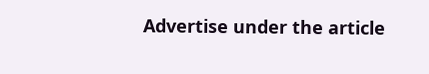Advertise under the article